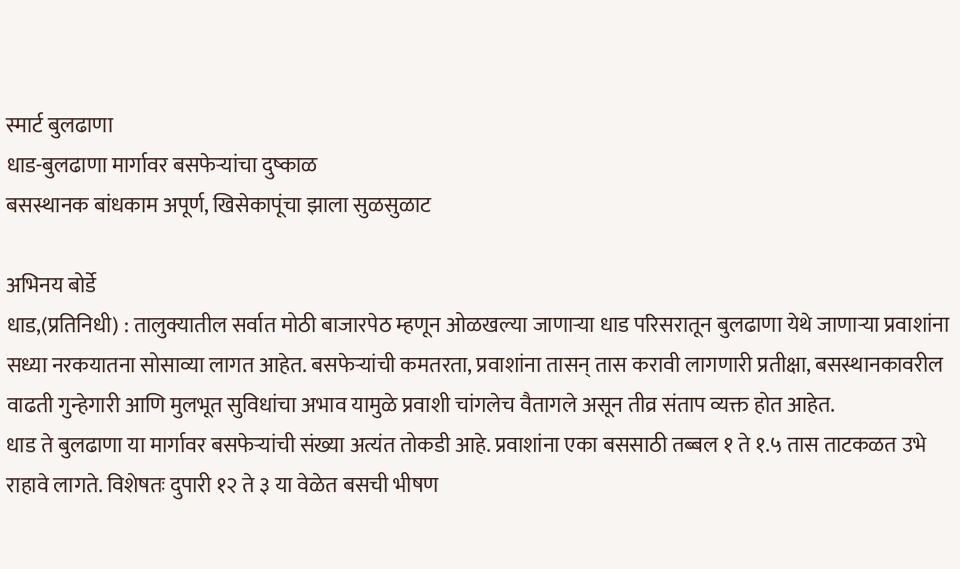स्मार्ट बुलढाणा
धाड-बुलढाणा मार्गावर बसफेऱ्यांचा दुष्काळ
बसस्थानक बांधकाम अपूर्ण, खिसेकापूंचा झाला सुळसुळाट

अभिनय बोर्डे
धाड,(प्रतिनिधी) : तालुक्यातील सर्वात मोठी बाजारपेठ म्हणून ओळखल्या जाणाऱ्या धाड परिसरातून बुलढाणा येथे जाणाऱ्या प्रवाशांना सध्या नरकयातना सोसाव्या लागत आहेत. बसफेऱ्यांची कमतरता, प्रवाशांना तासन् तास करावी लागणारी प्रतीक्षा, बसस्थानकावरील वाढती गुन्हेगारी आणि मुलभूत सुविधांचा अभाव यामुळे प्रवाशी चांगलेच वैतागले असून तीव्र संताप व्यक्त होत आहेत.
धाड ते बुलढाणा या मार्गावर बसफेऱ्यांची संख्या अत्यंत तोकडी आहे. प्रवाशांना एका बससाठी तब्बल १ ते १.५ तास ताटकळत उभे राहावे लागते. विशेषतः दुपारी १२ ते ३ या वेळेत बसची भीषण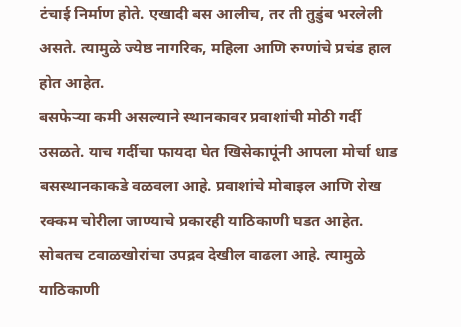टंचाई निर्माण होते. एखादी बस आलीच, तर ती तुडुंब भरलेली असते. त्यामुळे ज्येष्ठ नागरिक, महिला आणि रुग्णांचे प्रचंड हाल होत आहेत.
बसफेऱ्या कमी असल्याने स्थानकावर प्रवाशांची मोठी गर्दी उसळते. याच गर्दीचा फायदा घेत खिसेकापूंनी आपला मोर्चा धाड बसस्थानकाकडे वळवला आहे. प्रवाशांचे मोबाइल आणि रोख रक्कम चोरीला जाण्याचे प्रकारही याठिकाणी घडत आहेत. सोबतच टवाळखोरांचा उपद्रव देखील वाढला आहे. त्यामुळे याठिकाणी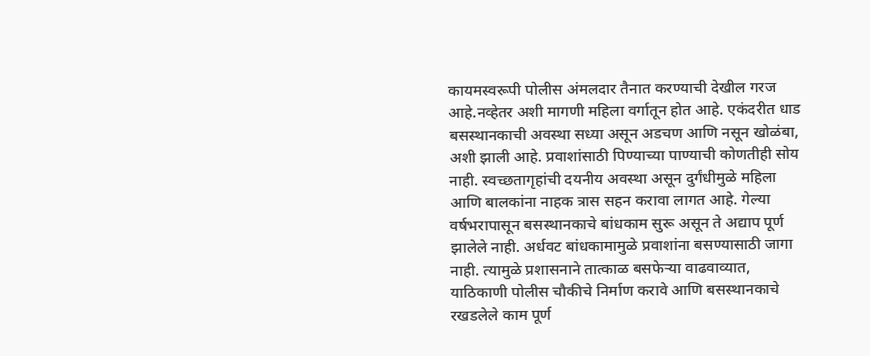कायमस्वरूपी पोलीस अंमलदार तैनात करण्याची देखील गरज आहे.नव्हेतर अशी मागणी महिला वर्गातून होत आहे. एकंदरीत धाड बसस्थानकाची अवस्था सध्या असून अडचण आणि नसून खोळंबा, अशी झाली आहे. प्रवाशांसाठी पिण्याच्या पाण्याची कोणतीही सोय नाही. स्वच्छतागृहांची दयनीय अवस्था असून दुर्गंधीमुळे महिला आणि बालकांना नाहक त्रास सहन करावा लागत आहे. गेल्या वर्षभरापासून बसस्थानकाचे बांधकाम सुरू असून ते अद्याप पूर्ण झालेले नाही. अर्धवट बांधकामामुळे प्रवाशांना बसण्यासाठी जागा नाही. त्यामुळे प्रशासनाने तात्काळ बसफेऱ्या वाढवाव्यात, याठिकाणी पोलीस चौकीचे निर्माण करावे आणि बसस्थानकाचे रखडलेले काम पूर्ण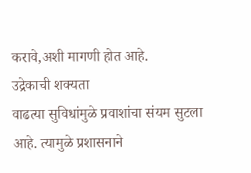करावे,अशी मागणी होत आहे.
उद्रेकाची शक्यता
वाढत्या सुविधांमुळे प्रवाशांचा संयम सुटला आहे. त्यामुळे प्रशासनाने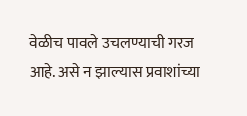वेळीच पावले उचलण्याची गरज आहे. असे न झाल्यास प्रवाशांच्या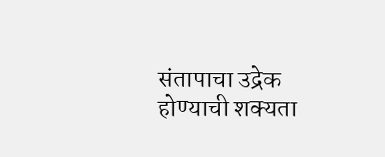संतापाचा उद्रेक होण्याची शक्यता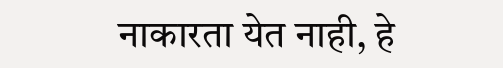नाकारता येत नाही, हे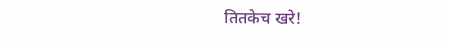तितकेच खरे!